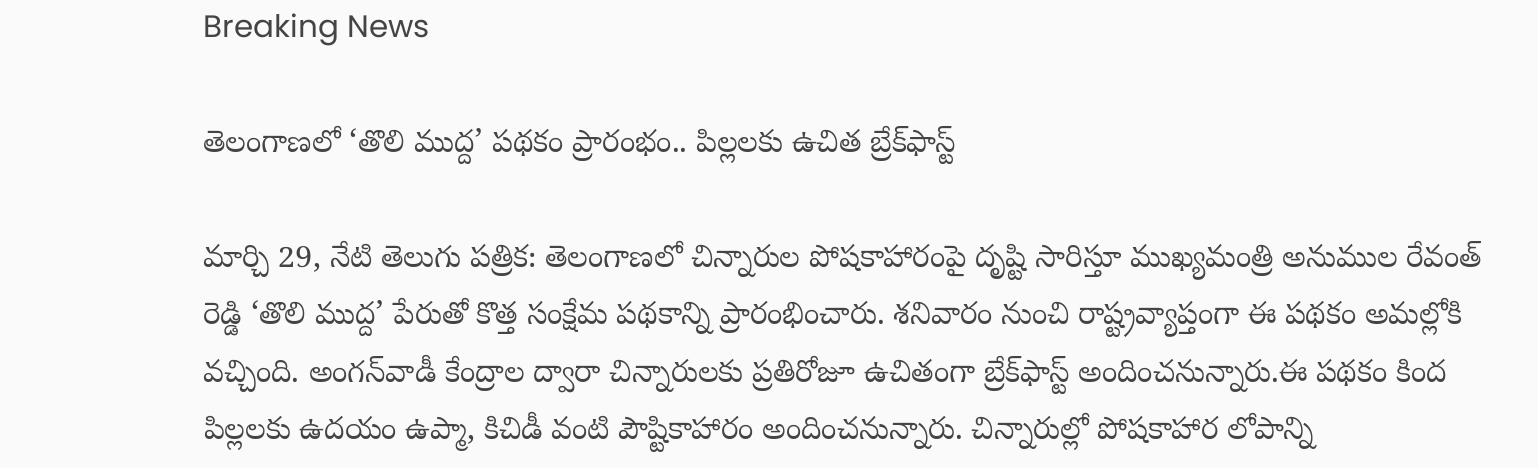Breaking News

తెలంగాణలో ‘తొలి ముద్ద’ పథకం ప్రారంభం.. పిల్లలకు ఉచిత బ్రేక్‌ఫాస్ట్

మార్చి 29, నేటి తెలుగు పత్రిక: తెలంగాణలో చిన్నారుల పోషకాహారంపై దృష్టి సారిస్తూ ముఖ్యమంత్రి అనుముల రేవంత్ రెడ్డి ‘తొలి ముద్ద’ పేరుతో కొత్త సంక్షేమ పథకాన్ని ప్రారంభించారు. శనివారం నుంచి రాష్ట్రవ్యాప్తంగా ఈ పథకం అమల్లోకి వచ్చింది. అంగన్‌వాడీ కేంద్రాల ద్వారా చిన్నారులకు ప్రతిరోజూ ఉచితంగా బ్రేక్‌ఫాస్ట్ అందించనున్నారు.ఈ పథకం కింద పిల్లలకు ఉదయం ఉప్మా, కిచిడీ వంటి పౌష్టికాహారం అందించనున్నారు. చిన్నారుల్లో పోషకాహార లోపాన్ని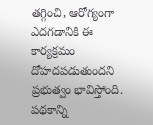తగ్గించి, ఆరోగ్యంగా ఎదగడానికి ఈ కార్యక్రమం దోహదపడుతుందని ప్రభుత్వం భావిస్తోంది. పథకాన్ని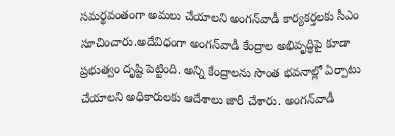సమర్థవంతంగా అమలు చేయాలని అంగన్‌వాడీ కార్యకర్తలకు సీఎం సూచించారు.అదేవిధంగా అంగన్‌వాడీ కేంద్రాల అభివృద్ధిపై కూడా ప్రభుత్వం దృష్టి పెట్టింది. అన్ని కేంద్రాలను సొంత భవనాల్లో ఏర్పాటు చేయాలని అధికారులకు ఆదేశాలు జారీ చేశారు. అంగన్‌వాడీ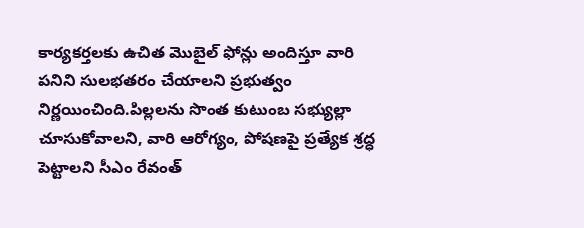కార్యకర్తలకు ఉచిత మొబైల్ ఫోన్లు అందిస్తూ వారి పనిని సులభతరం చేయాలని ప్రభుత్వం నిర్ణయించింది.పిల్లలను సొంత కుటుంబ సభ్యుల్లా చూసుకోవాలని, వారి ఆరోగ్యం, పోషణపై ప్రత్యేక శ్రద్ధ పెట్టాలని సీఎం రేవంత్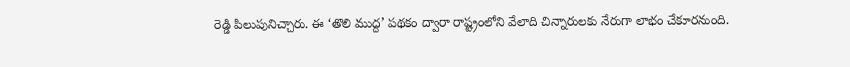రెడ్డి పిలుపునిచ్చారు. ఈ ‘తొలి ముద్ద’ పథకం ద్వారా రాష్ట్రంలోని వేలాది చిన్నారులకు నేరుగా లాభం చేకూరనుంది.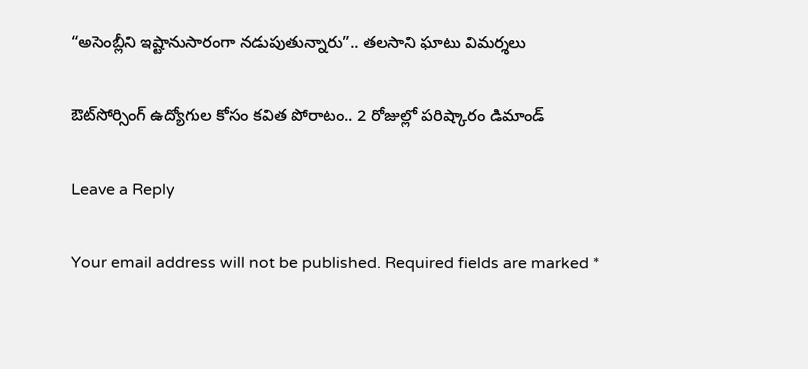“అసెంబ్లీని ఇష్టానుసారంగా నడుపుతున్నారు”.. తలసాని ఘాటు విమర్శలు

ఔట్‌సోర్సింగ్ ఉద్యోగుల కోసం కవిత పోరాటం.. 2 రోజుల్లో పరిష్కారం డిమాండ్

Leave a Reply

Your email address will not be published. Required fields are marked *